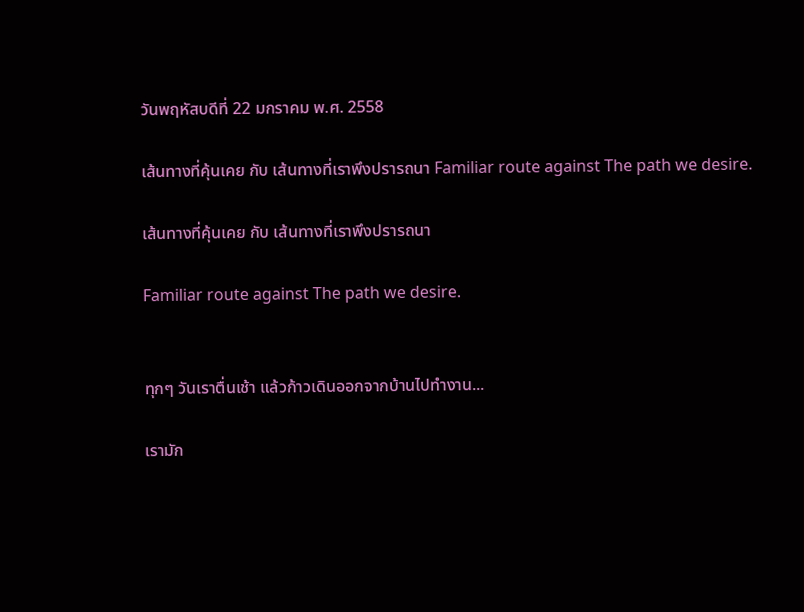วันพฤหัสบดีที่ 22 มกราคม พ.ศ. 2558

เส้นทางที่คุ้นเคย กับ เส้นทางที่เราพึงปรารถนา Familiar route against The path we desire.

เส้นทางที่คุ้นเคย กับ เส้นทางที่เราพึงปรารถนา

Familiar route against The path we desire.


ทุกๆ วันเราตื่นเช้า แล้วก้าวเดินออกจากบ้านไปทำงาน...

เรามัก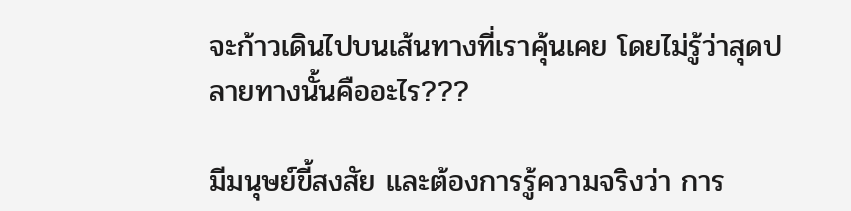จะก้าวเดินไปบนเส้นทางที่เราคุ้นเคย โดยไม่รู้ว่าสุดปลายทางนั้นคืออะไร???

มีมนุษย์ขี้สงสัย และต้องการรู้ความจริงว่า การ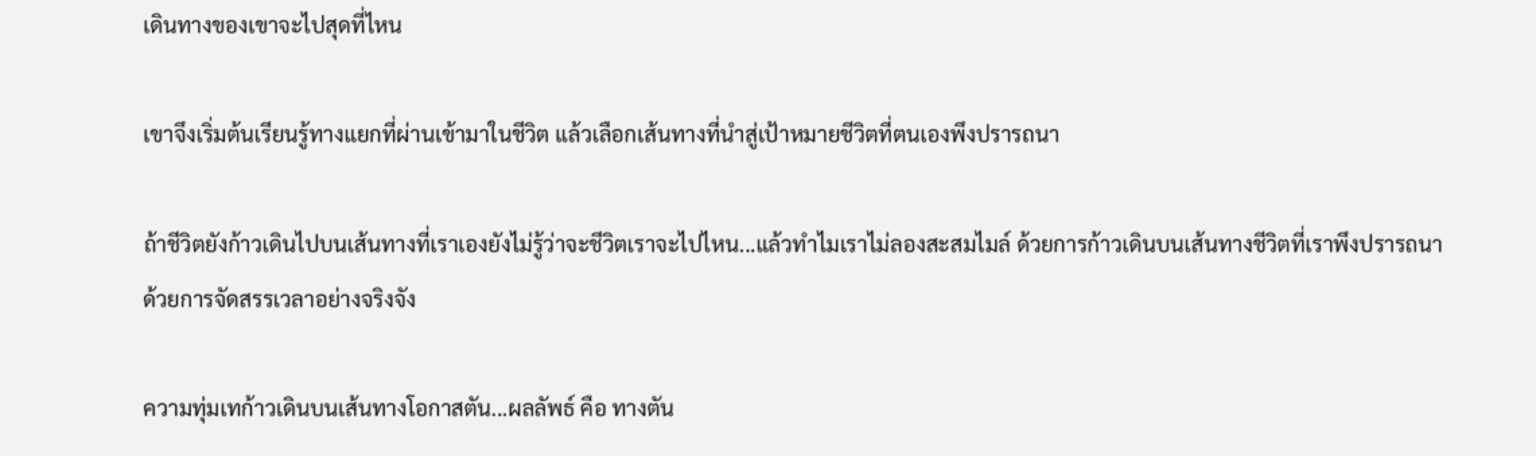เดินทางของเขาจะไปสุดที่ไหน

เขาจึงเริ่มต้นเรียนรู้ทางแยกที่ผ่านเข้ามาในชีวิต แล้วเลือกเส้นทางที่นำสู่เป้าหมายชีวิตที่ตนเองพึงปรารถนา

ถ้าชีวิตยังก้าวเดินไปบนเส้นทางที่เราเองยังไม่รู้ว่าจะชีวิตเราจะไปไหน...แล้วทำไมเราไม่ลองสะสมไมล์ ด้วยการก้าวเดินบนเส้นทางชีวิตที่เราพึงปรารถนา ด้วยการจัดสรรเวลาอย่างจริงจัง

ความทุ่มเทก้าวเดินบนเส้นทางโอกาสตัน...ผลลัพธ์ คือ ทางตัน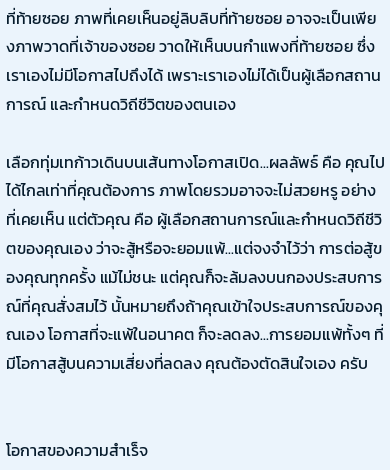ที่ท้ายซอย ภาพที่เคยเห็นอยู่ลิบลิบที่ท้ายซอย อาจจะเป็นเพียงภาพวาดที่เจ้าของซอย วาดให้เห็นบนกำแพงที่ท้ายซอย ซึ่งเราเองไม่มีโอกาสไปถึงได้ เพราะเราเองไม่ได้เป็นผู้เลือกสถานการณ์ และกำหนดวิถีชีวิตของตนเอง

เลือกทุ่มเทก้าวเดินบนเส้นทางโอกาสเปิด...ผลลัพธ์ คือ คุณไปได้ไกลเท่าที่คุณต้องการ ภาพโดยรวมอาจจะไม่สวยหรู อย่างที่เคยเห็น แต่ตัวคุณ คือ ผู้เลือกสถานการณ์และกำหนดวิถีชีวิตของคุณเอง ว่าจะสู้หรือจะยอมแพ้...แต่จงจำไว้ว่า การต่อสู้ของคุณทุกครั้ง แม้ไม่ชนะ แต่คุณก็จะล้มลงบนกองประสบการณ์ที่คุณสั่งสมไว้ นั้นหมายถึงถ้าคุณเข้าใจประสบการณ์ของคุณเอง โอกาสที่จะแพ้ในอนาคต ก็จะลดลง...การยอมแพ้ทั้งๆ ที่มีโอกาสสู้บนความเสี่ยงที่ลดลง คุณต้องตัดสินใจเอง ครับ


โอกาสของความสำเร็จ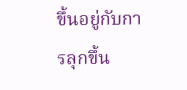ขึ้นอยู่กับการลุกขึ้น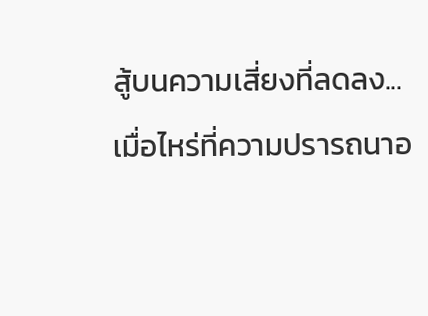สู้บนความเสี่ยงที่ลดลง...
เมื่อไหร่ที่ความปรารถนาอ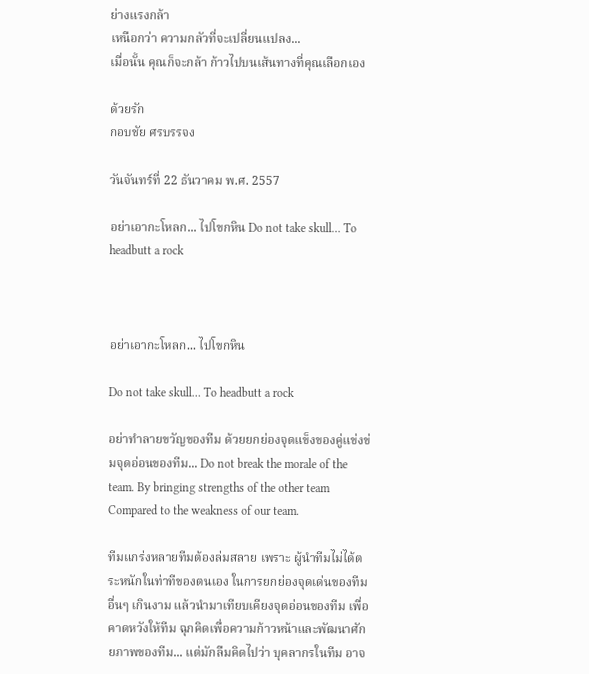ย่างแรงกล้า
เหนือกว่า ความกลัวที่จะเปลี่ยนแปลง...
เมื่อนั้น คุณก็จะกล้า ก้าวไปบนเส้นทางที่คุณเลือกเอง

ด้วยรัก
กอบชัย ศรบรรจง

วันจันทร์ที่ 22 ธันวาคม พ.ศ. 2557

อย่าเอากะโหลก... ไปโขกหิน Do not take skull… To headbutt a rock



อย่าเอากะโหลก... ไปโขกหิน

Do not take skull… To headbutt a rock

อย่าทำลายขวัญของทีม ด้วยยกย่องจุดแข็งของคู่แข่งข่มจุดอ่อนของทีม... Do not break the morale of the team. By bringing strengths of the other team Compared to the weakness of our team.

ทีมแกร่งหลายทีมต้องล่มสลาย เพราะ ผู้นำทีมไม่ได้ตระหนักในท่าทีของตนเอง ในการยกย่องจุดเด่นของทีมอื่นๆ เกินงาม แล้วนำมาเทียบเคียงจุดอ่อนของทีม เพื่อคาดหวังให้ทีม ฉุกคิดเพื่อความก้าวหน้าและพัฒนาศักยภาพของทีม... แต่มักลืมคิดไปว่า บุคลากรในทีม อาจ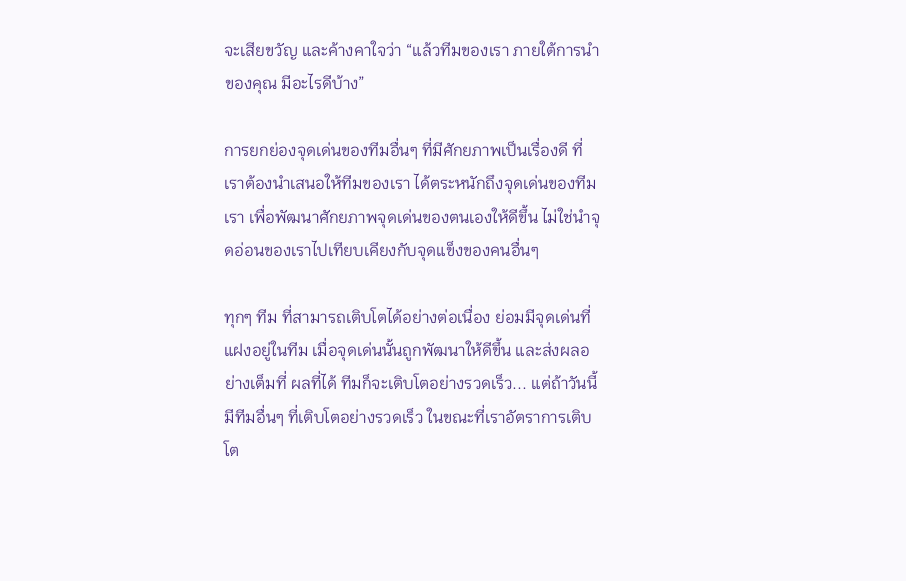จะเสียขวัญ และค้างคาใจว่า “แล้วทีมของเรา ภายใต้การนำของคุณ มีอะไรดีบ้าง”

การยกย่องจุดเด่นของทีมอื่นๆ ที่มีศักยภาพเป็นเรื่องดี ที่เราต้องนำเสนอให้ทีมของเรา ได้ตระหนักถึงจุดเด่นของทีมเรา เพื่อพัฒนาศักยภาพจุดเด่นของตนเองให้ดีขึ้น ไม่ใช่นำจุดอ่อนของเราไปเทียบเคียงกับจุดแข็งของคนอื่นๆ

ทุกๆ ทีม ที่สามารถเติบโตได้อย่างต่อเนื่อง ย่อมมีจุดเด่นที่แฝงอยู่ในทีม เมื่อจุดเด่นนั้นถูกพัฒนาให้ดีขึ้น และส่งผลอย่างเต็มที่ ผลที่ได้ ทีมก็จะเติบโตอย่างรวดเร็ว... แต่ถ้าวันนี้ มีทีมอื่นๆ ที่เติบโตอย่างรวดเร็ว ในขณะที่เราอัตราการเติบโต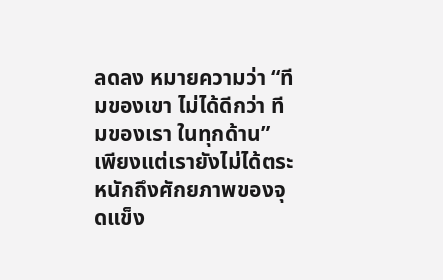ลดลง หมายความว่า “ทีมของเขา ไม่ได้ดีกว่า ทีมของเรา ในทุกด้าน” เพียงแต่เรายังไม่ได้ตระหนักถึงศักยภาพของจุดแข็ง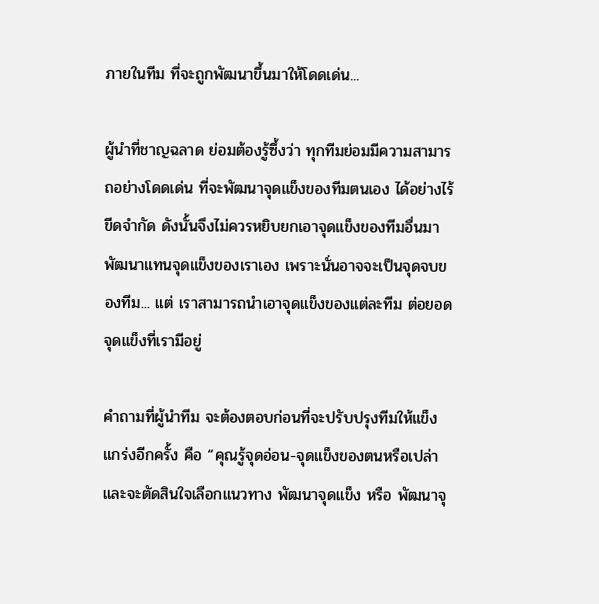ภายในทีม ที่จะถูกพัฒนาขึ้นมาให้โดดเด่น...

ผู้นำที่ชาญฉลาด ย่อมต้องรู้ซึ้งว่า ทุกทีมย่อมมีความสามารถอย่างโดดเด่น ที่จะพัฒนาจุดแข็งของทีมตนเอง ได้อย่างไร้ขีดจำกัด ดังนั้นจึงไม่ควรหยิบยกเอาจุดแข็งของทีมอื่นมาพัฒนาแทนจุดแข็งของเราเอง เพราะนั่นอาจจะเป็นจุดจบของทีม... แต่ เราสามารถนำเอาจุดแข็งของแต่ละทีม ต่อยอดจุดแข็งที่เรามีอยู่

คำถามที่ผู้นำทีม จะต้องตอบก่อนที่จะปรับปรุงทีมให้แข็งแกร่งอีกครั้ง คือ “คุณรู้จุดอ่อน-จุดแข็งของตนหรือเปล่า และจะตัดสินใจเลือกแนวทาง พัฒนาจุดแข็ง หรือ พัฒนาจุ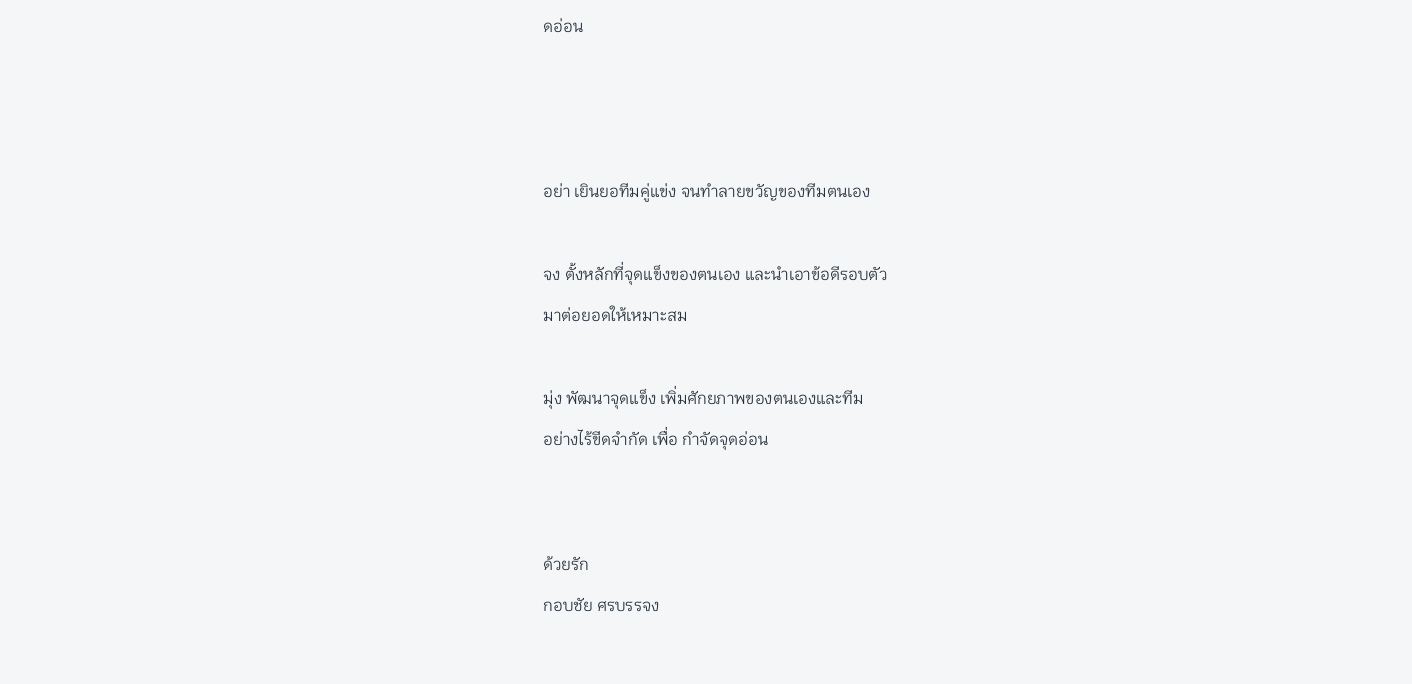ดอ่อน



อย่า เยินยอทีมคู่แข่ง จนทำลายขวัญของทีมตนเอง

จง ตั้งหลักที่จุดแข็งของตนเอง และนำเอาข้อดีรอบตัว
มาต่อยอดให้เหมาะสม

มุ่ง พัฒนาจุดแข็ง เพิ่มศักยภาพของตนเองและทีม
อย่างไร้ขีดจำกัด เพื่อ กำจัดจุดอ่อน


ด้วยรัก
กอบชัย ศรบรรจง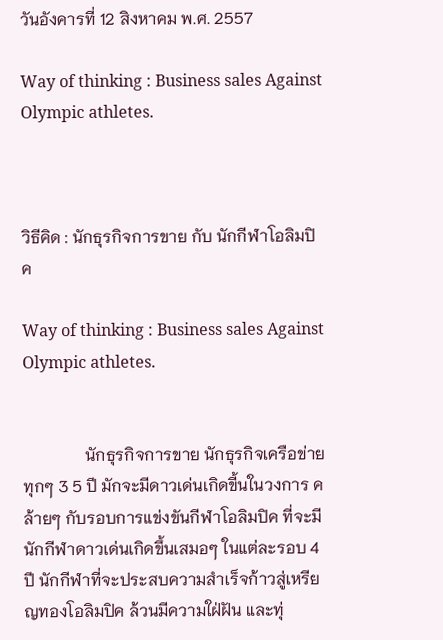วันอังคารที่ 12 สิงหาคม พ.ศ. 2557

Way of thinking : Business sales Against Olympic athletes.



วิธีคิด : นักธุรกิจการขาย กับ นักกีฬาโอลิมปิค

Way of thinking : Business sales Against Olympic athletes.


               นักธุรกิจการขาย นักธุรกิจเครือข่าย ทุกๆ 3 5 ปี มักจะมีดาวเด่นเกิดขี้นในวงการ คล้ายๆ กับรอบการแข่งขันกีฬาโอลิมปิค ที่จะมีนักกีฬาดาวเด่นเกิดขึ้นเสมอๆ ในแต่ละรอบ 4 ปี นักกีฬาที่จะประสบความสำเร็จก้าวสู่เหรียญทองโอลิมปิค ล้วนมีความใฝ่ฝัน และทุ่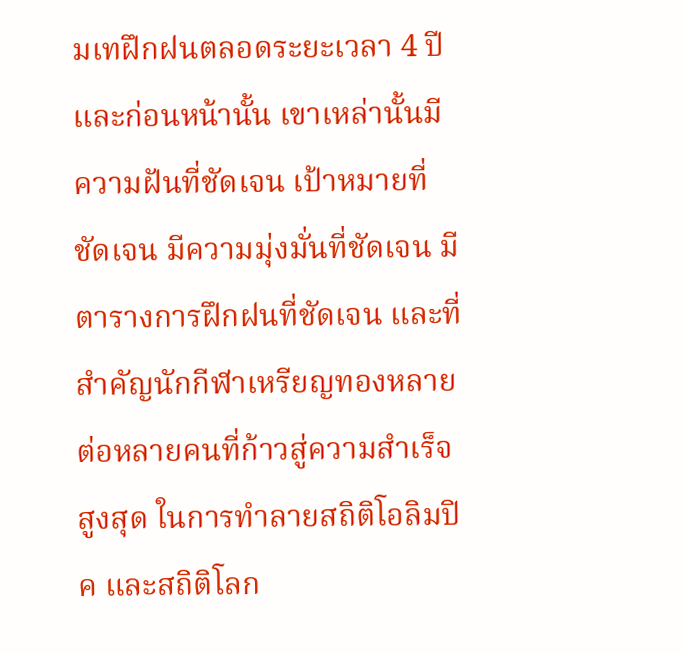มเทฝึกฝนตลอดระยะเวลา 4 ปีและก่อนหน้านั้น เขาเหล่านั้นมีความฝันที่ชัดเจน เป้าหมายที่ชัดเจน มีความมุ่งมั่นที่ชัดเจน มีตารางการฝึกฝนที่ชัดเจน และที่สำคัญนักกีฬาเหรียญทองหลายต่อหลายคนที่ก้าวสู่ความสำเร็จสูงสุด ในการทำลายสถิติโอลิมปิค และสถิติโลก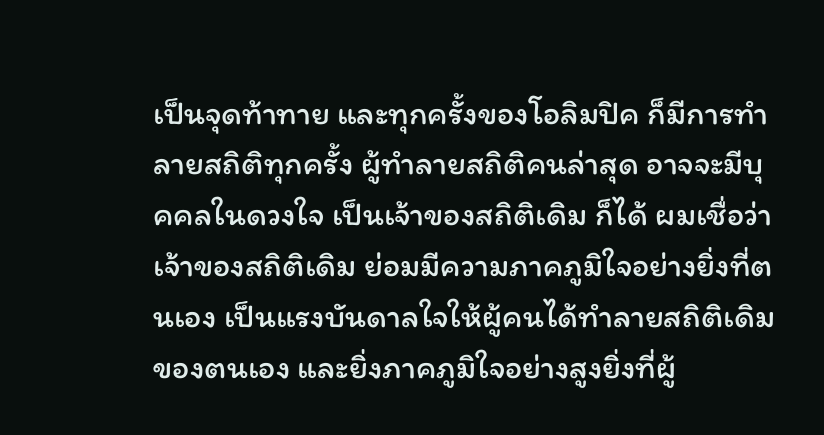เป็นจุดท้าทาย และทุกครั้งของโอลิมปิค ก็มีการทำลายสถิติทุกครั้ง ผู้ทำลายสถิติคนล่าสุด อาจจะมีบุคคลในดวงใจ เป็นเจ้าของสถิติเดิม ก็ได้ ผมเชื่อว่าเจ้าของสถิติเดิม ย่อมมีความภาคภูมิใจอย่างยิ่งที่ตนเอง เป็นแรงบันดาลใจให้ผู้คนได้ทำลายสถิติเดิมของตนเอง และยิ่งภาคภูมิใจอย่างสูงยิ่งที่ผู้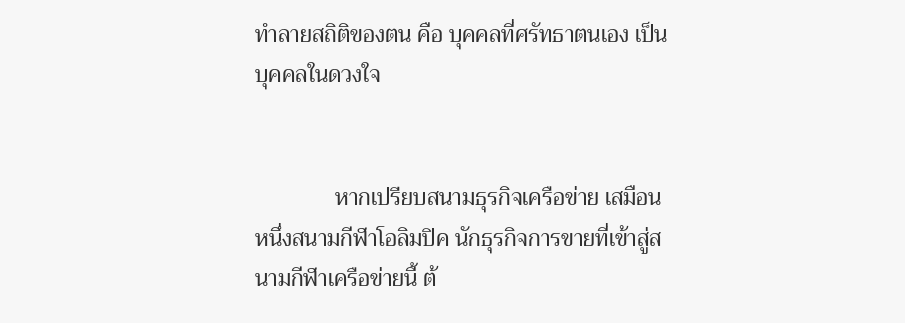ทำลายสถิติของตน คือ บุคคลที่ศรัทธาตนเอง เป็นบุคคลในดวงใจ


              หากเปรียบสนามธุรกิจเครือข่าย เสมือนหนึ่งสนามกีฬาโอลิมปิค นักธุรกิจการขายที่เข้าสู่สนามกีฬาเครือข่ายนี้ ต้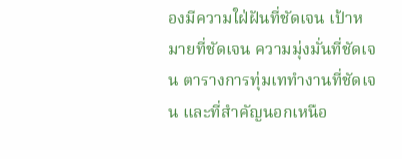องมีความใฝ่ฝันที่ชัดเจน เป้าหมายที่ชัดเจน ความมุ่งมั่นที่ชัดเจน ตารางการทุ่มเททำงานที่ชัดเจน และที่สำคัญนอกเหนือ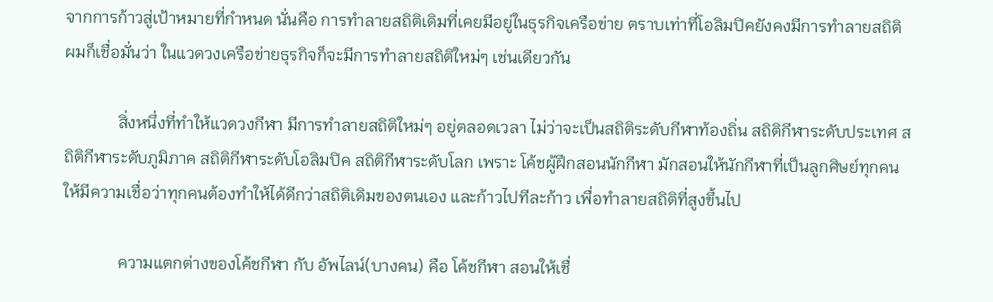จากการก้าวสู่เป้าหมายที่กำหนด นั่นคือ การทำลายสถิติเดิมที่เคยมีอยู่ในธุรกิจเครือข่าย ตราบเท่าที่โอลิมปิคยังคงมีการทำลายสถิติ ผมก็เชื่อมั่นว่า ในแวดวงเครือข่ายธุรกิจก็จะมีการทำลายสถิติใหม่ๆ เช่นเดียวกัน

             สิ่งหนึ่งที่ทำให้แวดวงกีฬา มีการทำลายสถิติใหม่ๆ อยู่ตลอดเวลา ไม่ว่าจะเป็นสถิติระดับกีฬาท้องถิ่น สถิติกีฬาระดับประเทศ สถิติกีฬาระดับภูมิภาค สถิติกีฬาระดับโอลิมปิค สถิติกีฬาระดับโลก เพราะ โค้ชผู้ฝึกสอนนักกีฬา มักสอนให้นักกีฬาที่เป็นลูกศิษย์ทุกคน ให้มีความเชื่อว่าทุกคนต้องทำให้ได้ดีกว่าสถิติเดิมของตนเอง และก้าวไปทีละก้าว เพื่อทำลายสถิติที่สูงขึ้นไป

             ความแตกต่างของโค้ชกีฬา กับ อัพไลน์(บางคน) คือ โค้ชกีฬา สอนให้เชื่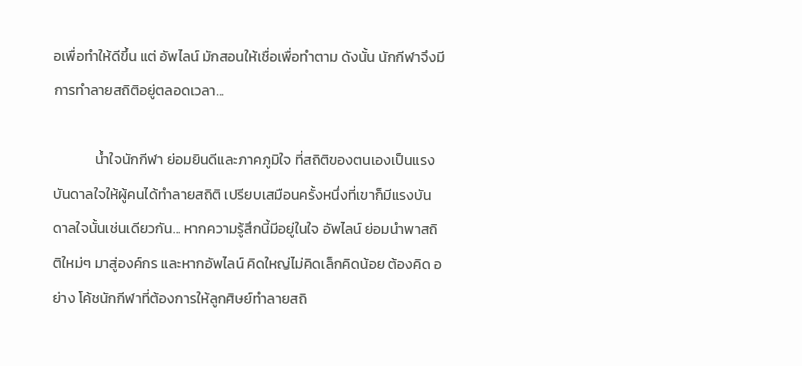อเพื่อทำให้ดีขึ้น แต่ อัพไลน์ มักสอนให้เชื่อเพื่อทำตาม ดังนั้น นักกีฬาจึงมีการทำลายสถิติอยู่ตลอดเวลา...

             น้ำใจนักกีฬา ย่อมยินดีและภาคภูมิใจ ที่สถิติของตนเองเป็นแรงบันดาลใจให้ผู้คนได้ทำลายสถิติ เปรียบเสมือนครั้งหนึ่งที่เขาก็มีแรงบันดาลใจนั้นเช่นเดียวกัน... หากความรู้สึกนี้มีอยู่ในใจ อัพไลน์ ย่อมนำพาสถิติใหม่ๆ มาสู่องค์กร และหากอัพไลน์ คิดใหญ่ไม่คิดเล็กคิดน้อย ต้องคิด อย่าง โค้ชนักกีฬาที่ต้องการให้ลูกศิษย์ทำลายสถิ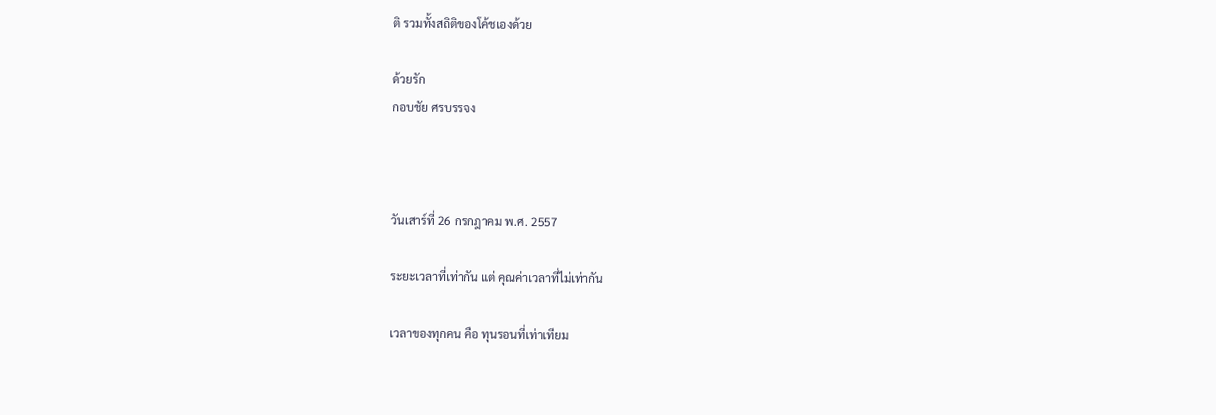ติ รวมทั้งสถิติของโค้ชเองด้วย

ด้วยรัก
กอบชัย ศรบรรจง



วันเสาร์ที่ 26 กรกฎาคม พ.ศ. 2557

ระยะเวลาที่เท่ากัน แต่ คุณค่าเวลาที่ไม่เท่ากัน

เวลาของทุกคน คือ ทุนรอนที่เท่าเทียม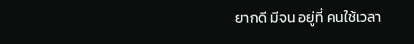ยากดี มีจน อยู่ที่ คนใช้เวลา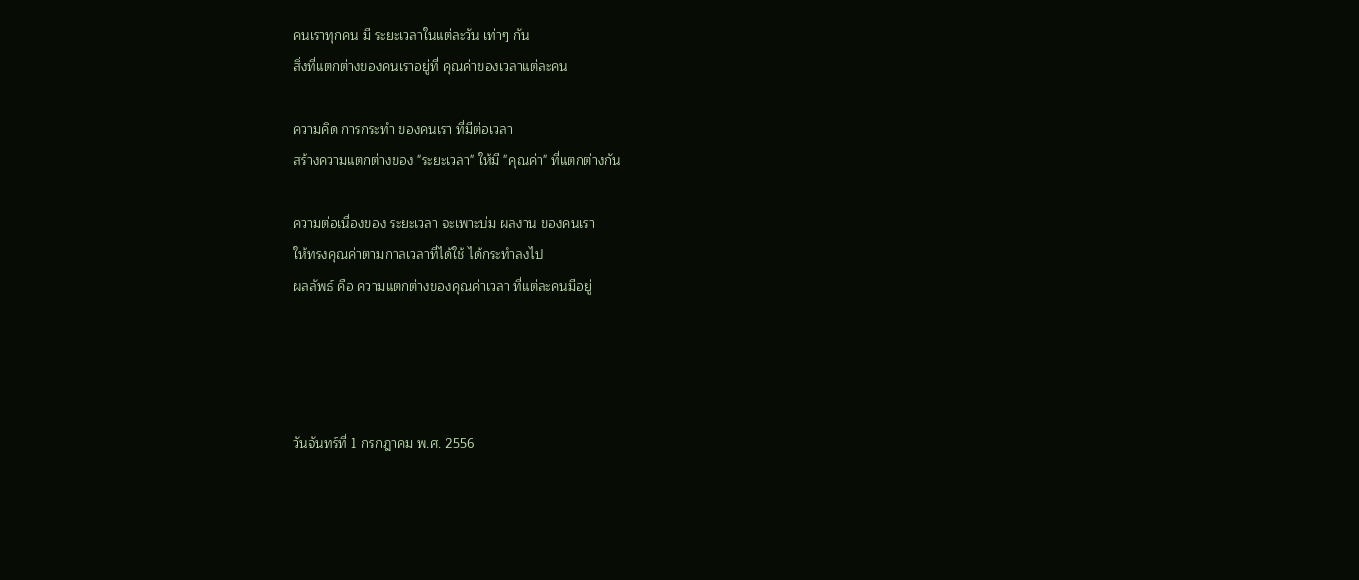คนเราทุกคน มี ระยะเวลาในแต่ละวัน เท่าๆ กัน
สิ่งที่แตกต่างของคนเราอยู่ที่ คุณค่าของเวลาแต่ละคน

ความคิด การกระทำ ของคนเรา ที่มีต่อเวลา
สร้างความแตกต่างของ "ระยะเวลา" ให้มี "คุณค่า" ที่แตกต่างกัน

ความต่อเนื่องของ ระยะเวลา จะเพาะบ่ม ผลงาน ของคนเรา
ให้ทรงคุณค่าตามกาลเวลาที่ได้ใช้ ได้กระทำลงไป
ผลลัพธ์ คือ ความแตกต่างของคุณค่าเวลา ที่แต่ละคนมีอยู่




วันจันทร์ที่ 1 กรกฎาคม พ.ศ. 2556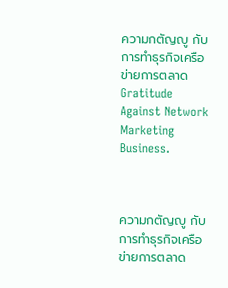ความกตัญญู กับ การทำธุรกิจเครือข่ายการตลาด Gratitude Against Network Marketing Business.



ความกตัญญู กับ การทำธุรกิจเครือข่ายการตลาด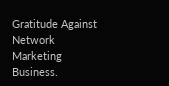Gratitude Against Network Marketing Business.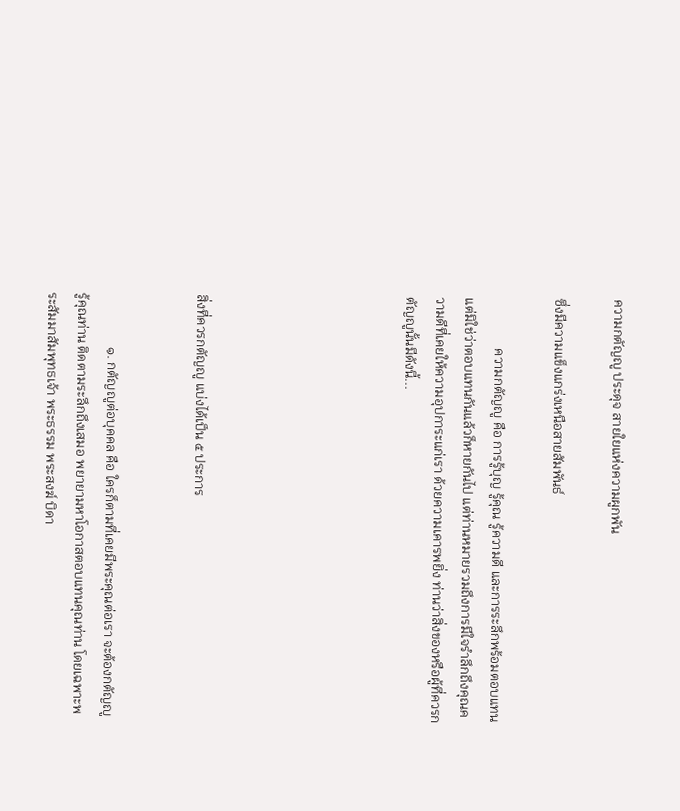ความกตัญญู ประดุจ สายใยแห่งความผูกพัน

ซึ่งมีความแข็งแกร่งเหนือสายสัมพันธ์

               ความกตัญญู คือ การรู้บุญ รู้คุณ รู้ความดี และการระลึกพร้อมตอบแทน แต่มิใช่ว่าตอบแทนกันแล้วก็หายกันไป แต่ท่านหมายรวมถึงการมีใจรำลึกถึงคุณความดีที่เคยให้ความอุปการะแก่เรา ด้วยความเคารพยิ่ง ท่านว่าสิ่งของหรือผู้ที่ควรกตัญญูนั้นมีดังนี้...






สิ่งที่ควรกตัญญู แบ่งได้เป็น ๕ ประการ


                ๑. กตัญญูต่อบุคคล คือ ใครก็ตามที่เคยมีพระคุณต่อเรา จะต้องกตัญญูรู้คุณท่าน ติดตามระลึกถึงเสมอ พยายามหาโอกาสตอบแทนคุณท่าน โดยเฉพาะพระสัมมาสัมพุทธเจ้า พระธรรม พระสงฆ์ บิดา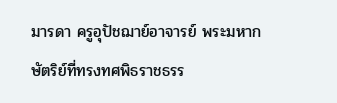มารดา ครูอุปัชฌาย์อาจารย์ พระมหากษัตริย์ที่ทรงทศพิธราชธรร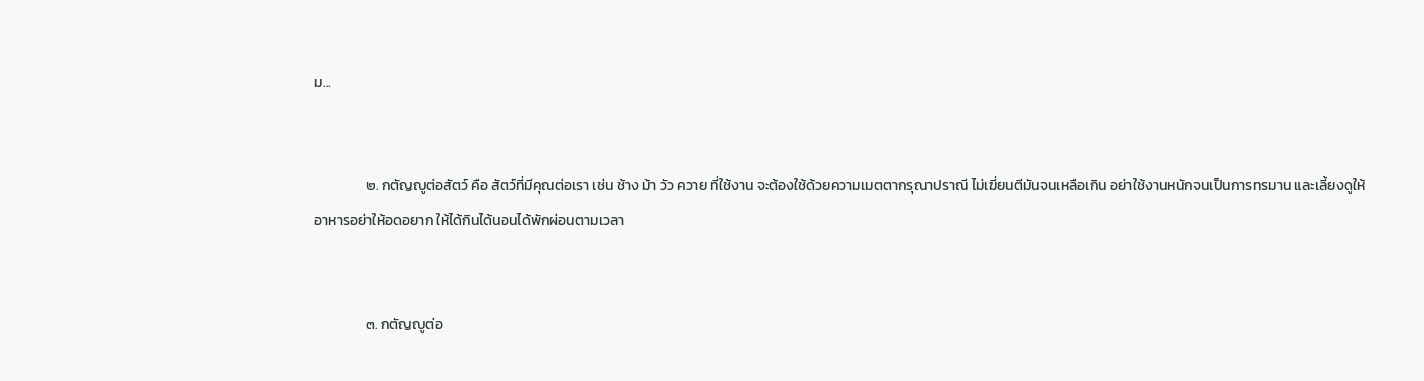ม...


                ๒. กตัญญูต่อสัตว์ คือ สัตว์ที่มีคุณต่อเรา เช่น ช้าง ม้า วัว ควาย ที่ใช้งาน จะต้องใช้ด้วยความเมตตากรุณาปราณี ไม่เฆี่ยนตีมันจนเหลือเกิน อย่าใช้งานหนักจนเป็นการทรมาน และเลี้ยงดูให้อาหารอย่าให้อดอยาก ให้ได้กินได้นอนได้พักผ่อนตามเวลา


                ๓. กตัญญูต่อ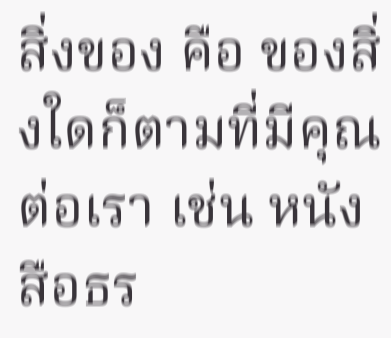สิ่งของ คือ ของสิ่งใดก็ตามที่มีคุณต่อเรา เช่น หนังสือธร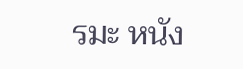รมะ หนัง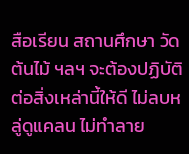สือเรียน สถานศึกษา วัด ต้นไม้ ฯลฯ จะต้องปฏิบัติต่อสิ่งเหล่านี้ให้ดี ไม่ลบหลู่ดูแคลน ไม่ทำลาย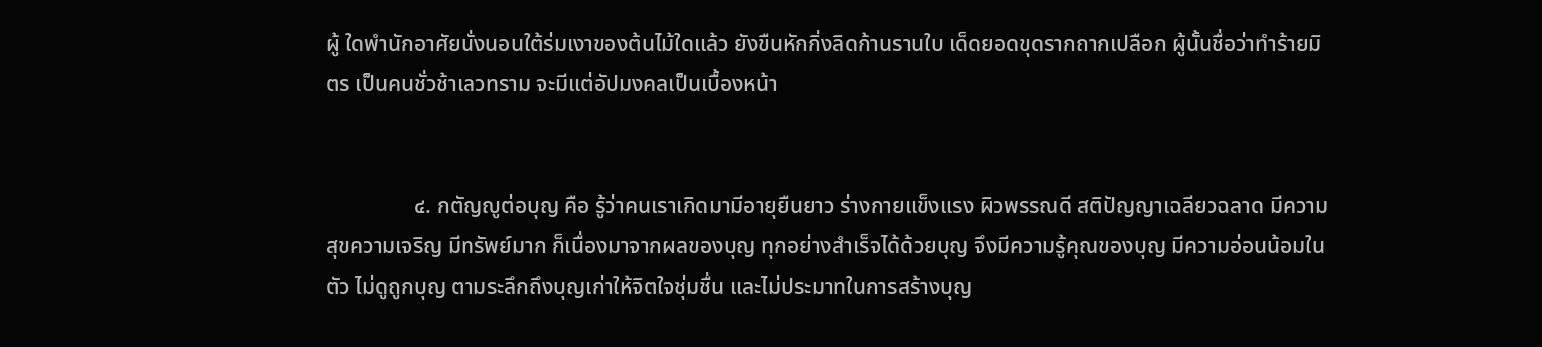ผู้ ใดพำนักอาศัยนั่งนอนใต้ร่มเงาของต้นไม้ใดแล้ว ยังขืนหักกิ่งลิดก้านรานใบ เด็ดยอดขุดรากถากเปลือก ผู้นั้นชื่อว่าทำร้ายมิตร เป็นคนชั่วช้าเลวทราม จะมีแต่อัปมงคลเป็นเบื้องหน้า


                ๔. กตัญญูต่อบุญ คือ รู้ว่าคนเราเกิดมามีอายุยืนยาว ร่างกายแข็งแรง ผิวพรรณดี สติปัญญาเฉลียวฉลาด มีความสุขความเจริญ มีทรัพย์มาก ก็เนื่องมาจากผลของบุญ ทุกอย่างสำเร็จได้ด้วยบุญ จึงมีความรู้คุณของบุญ มีความอ่อนน้อมในตัว ไม่ดูถูกบุญ ตามระลึกถึงบุญเก่าให้จิตใจชุ่มชื่น และไม่ประมาทในการสร้างบุญ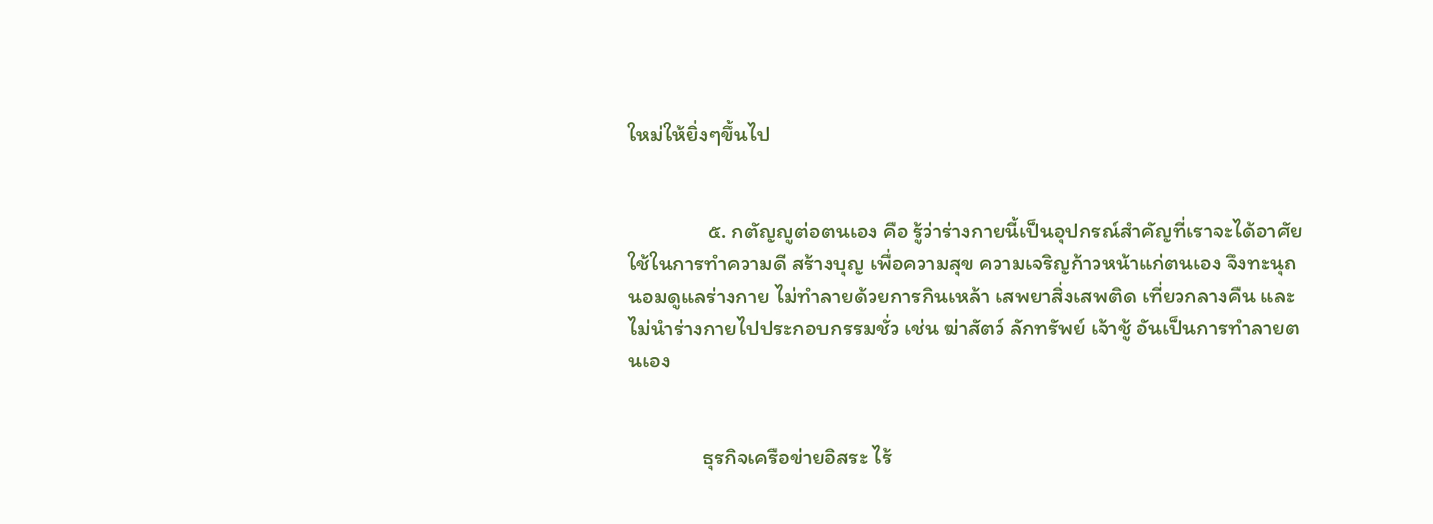ใหม่ให้ยิ่งๆขึ้นไป


                ๕. กตัญญูต่อตนเอง คือ รู้ว่าร่างกายนี้เป็นอุปกรณ์สำคัญที่เราจะได้อาศัยใช้ในการทำความดี สร้างบุญ เพื่อความสุข ความเจริญก้าวหน้าแก่ตนเอง จึงทะนุถนอมดูแลร่างกาย ไม่ทำลายด้วยการกินเหล้า เสพยาสิ่งเสพติด เที่ยวกลางคืน และไม่นำร่างกายไปประกอบกรรมชั่ว เช่น ฆ่าสัตว์ ลักทรัพย์ เจ้าชู้ อันเป็นการทำลายตนเอง


               ธุรกิจเครือข่ายอิสระ ไร้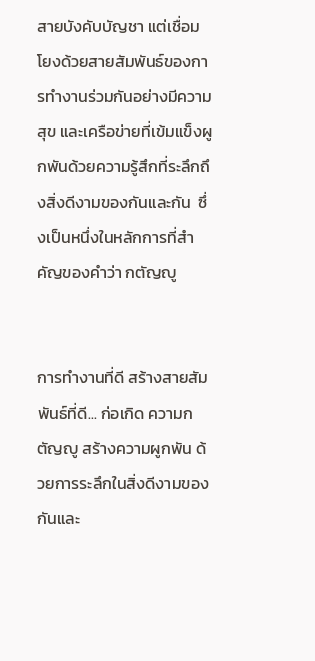สายบังคับบัญชา แต่เชื่อมโยงด้วยสายสัมพันธ์ของการทำงานร่วมกันอย่างมีความสุข และเครือข่ายที่เข้มแข็งผูกพันด้วยความรู้สึกที่ระลึกถึงสิ่งดีงามของกันและกัน  ซึ่งเป็นหนึ่งในหลักการที่สำคัญของคำว่า กตัญญู


การทำงานที่ดี สร้างสายสัมพันธ์ที่ดี... ก่อเกิด ความกตัญญู สร้างความผูกพัน ด้วยการระลึกในสิ่งดีงามของกันและ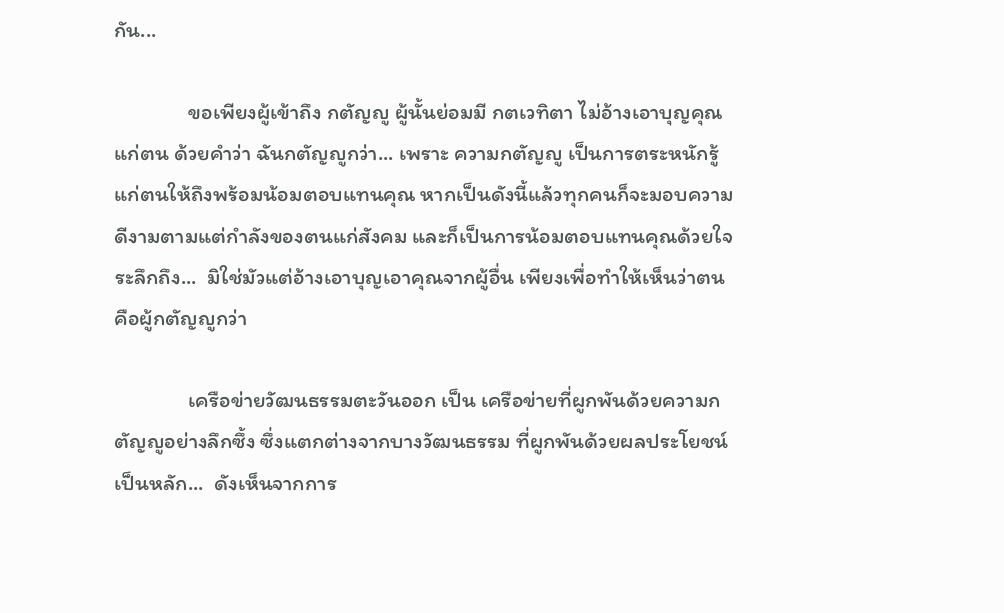กัน...

               ขอเพียงผู้เข้าถึง กตัญญู ผู้นั้นย่อมมี กตเวทิตา ไม่อ้างเอาบุญคุณแก่ตน ด้วยคำว่า ฉันกตัญญูกว่า... เพราะ ความกตัญญู เป็นการตระหนักรู้แก่ตนให้ถึงพร้อมน้อมตอบแทนคุณ หากเป็นดังนี้แล้วทุกคนก็จะมอบความดีงามตามแต่กำลังของตนแก่สังคม และก็เป็นการน้อมตอบแทนคุณด้วยใจระลึกถึง...  มิใช่มัวแต่อ้างเอาบุญเอาคุณจากผู้อื่น เพียงเพื่อทำให้เห็นว่าตน คือผู้กตัญญูกว่า

               เครือข่ายวัฒนธรรมตะวันออก เป็น เครือข่ายที่ผูกพันด้วยความกตัญญูอย่างลึกซึ้ง ซึ่งแตกต่างจากบางวัฒนธรรม ที่ผูกพันด้วยผลประโยชน์เป็นหลัก...  ดังเห็นจากการ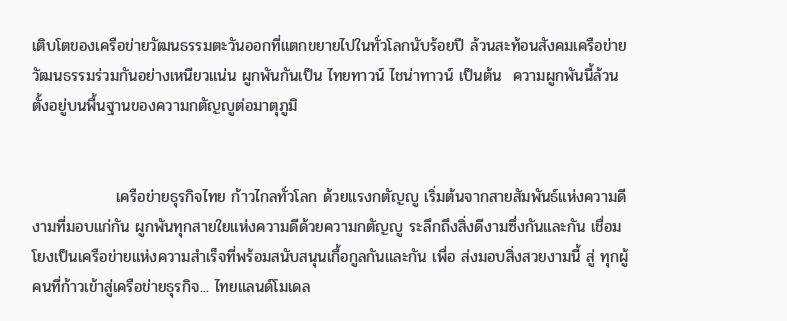เติบโตของเครือข่ายวัฒนธรรมตะวันออกที่แตกขยายไปในทั่วโลกนับร้อยปี ล้วนสะท้อนสังคมเครือข่ายวัฒนธรรมร่วมกันอย่างเหนียวแน่น ผูกพันกันเป็น ไทยทาวน์ ไชน่าทาวน์ เป็นต้น  ความผูกพันนี้ล้วนตั้งอยู่บนพื้นฐานของความกตัญญูต่อมาตุภูมิ


               เครือข่ายธุรกิจไทย ก้าวไกลทั่วโลก ด้วยแรงกตัญญู เริ่มต้นจากสายสัมพันธ์แห่งความดีงามที่มอบแก่กัน ผูกพันทุกสายใยแห่งความดีด้วยความกตัญญู ระลึกถึงสิ่งดีงามซึ่งกันและกัน เชื่อมโยงเป็นเครือข่ายแห่งความสำเร็จที่พร้อมสนับสนุนเกื้อกูลกันและกัน เพื่อ ส่งมอบสิ่งสวยงามนี้ สู่ ทุกผู้คนที่ก้าวเข้าสู่เครือข่ายธุรกิจ... ไทยแลนด์โมเดล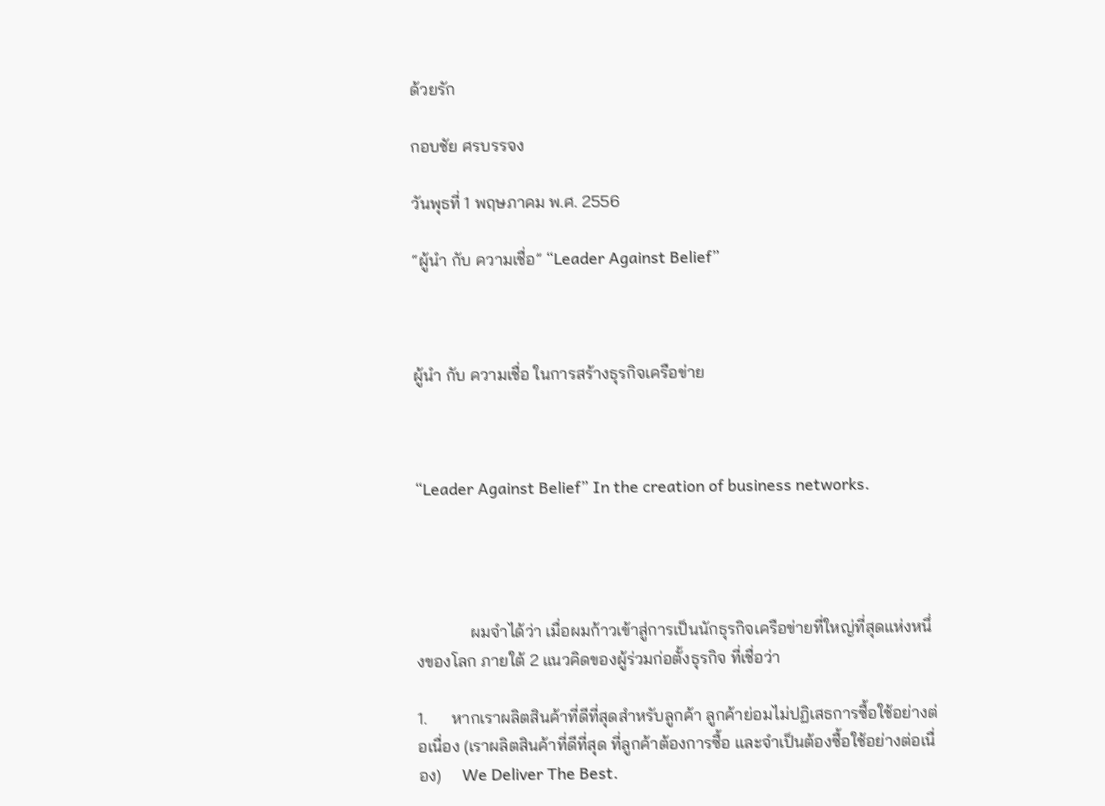ด้วยรัก

กอบชัย ศรบรรจง

วันพุธที่ 1 พฤษภาคม พ.ศ. 2556

“ผู้นำ กับ ความเชื่อ” “Leader Against Belief”



ผู้นำ กับ ความเชื่อ ในการสร้างธุรกิจเครือข่าย



“Leader Against Belief” In the creation of business networks.




             ผมจำได้ว่า เมื่อผมก้าวเข้าสู่การเป็นนักธุรกิจเครือข่ายที่ใหญ่ที่สุดแห่งหนึ่งของโลก ภายใต้ 2 แนวคิดของผู้ร่วมก่อตั้งธุรกิจ ที่เชื่อว่า

1.      หากเราผลิตสินค้าที่ดีที่สุดสำหรับลูกค้า ลูกค้าย่อมไม่ปฏิเสธการซื้อใช้อย่างต่อเนื่อง (เราผลิตสินค้าที่ดีที่สุด ที่ลูกค้าต้องการซื้อ และจำเป็นต้องซื้อใช้อย่างต่อเนื่อง)     We Deliver The Best.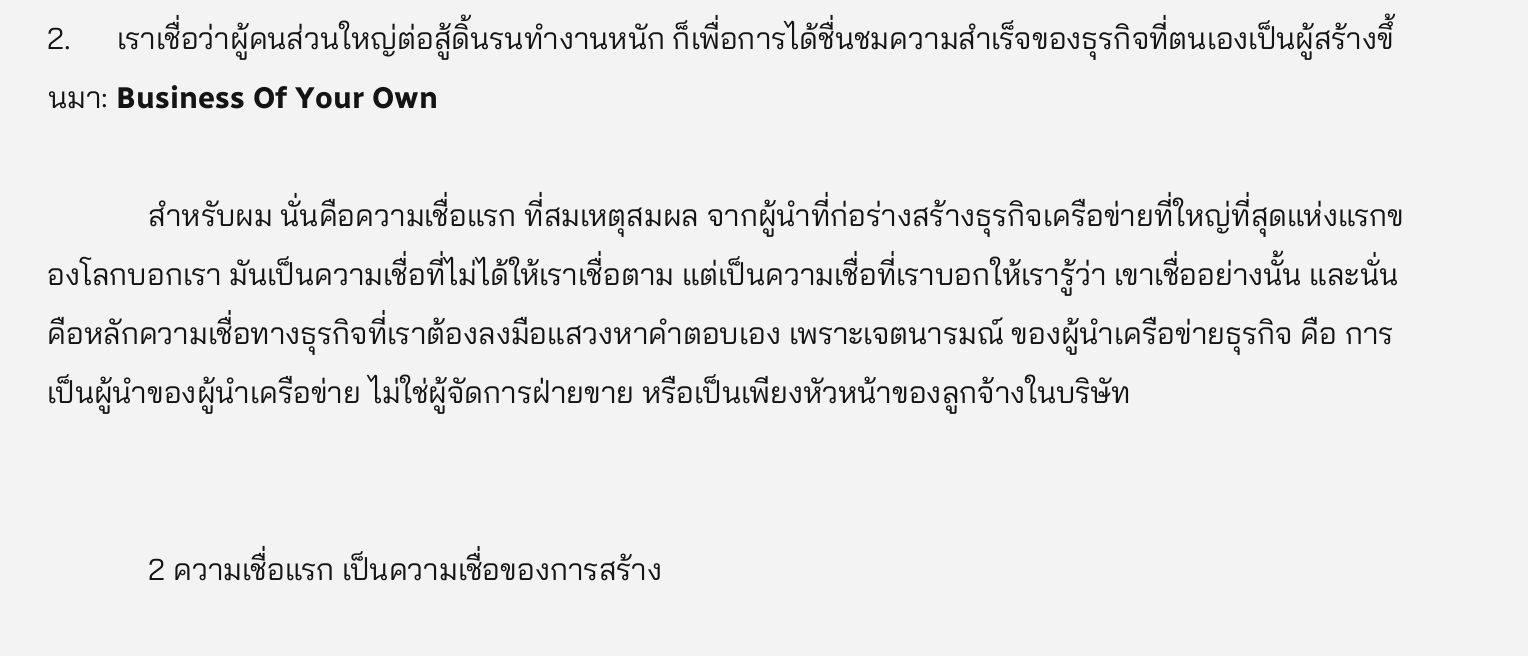2.      เราเชื่อว่าผู้คนส่วนใหญ่ต่อสู้ดิ้นรนทำงานหนัก ก็เพื่อการได้ชื่นชมความสำเร็จของธุรกิจที่ตนเองเป็นผู้สร้างขึ้นมา: Business Of Your Own

             สำหรับผม นั่นคือความเชื่อแรก ที่สมเหตุสมผล จากผู้นำที่ก่อร่างสร้างธุรกิจเครือข่ายที่ใหญ่ที่สุดแห่งแรกของโลกบอกเรา มันเป็นความเชื่อที่ไม่ได้ให้เราเชื่อตาม แต่เป็นความเชื่อที่เราบอกให้เรารู้ว่า เขาเชื่ออย่างนั้น และนั่นคือหลักความเชื่อทางธุรกิจที่เราต้องลงมือแสวงหาคำตอบเอง เพราะเจตนารมณ์ ของผู้นำเครือข่ายธุรกิจ คือ การเป็นผู้นำของผู้นำเครือข่าย ไม่ใช่ผู้จัดการฝ่ายขาย หรือเป็นเพียงหัวหน้าของลูกจ้างในบริษัท


             2 ความเชื่อแรก เป็นความเชื่อของการสร้าง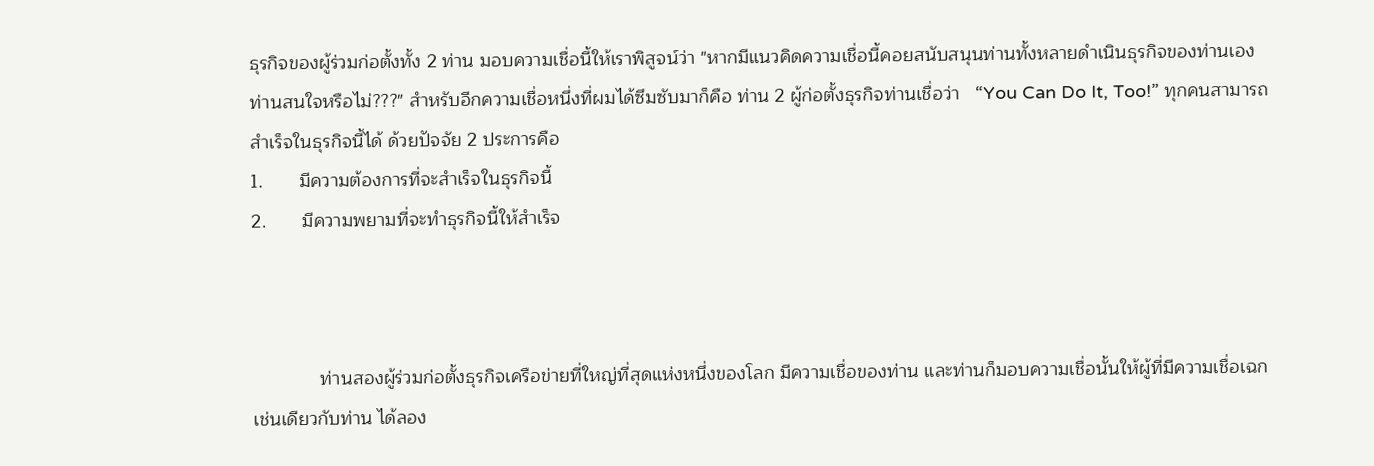ธุรกิจของผู้ร่วมก่อตั้งทั้ง 2 ท่าน มอบความเชื่อนี้ให้เราพิสูจน์ว่า "หากมีแนวคิดความเชื่อนี้คอยสนับสนุนท่านทั้งหลายดำเนินธุรกิจของท่านเอง ท่านสนใจหรือไม่???" สำหรับอีกความเชื่อหนึ่งที่ผมได้ซึมซับมาก็คือ ท่าน 2 ผู้ก่อตั้งธุรกิจท่านเชื่อว่า   “You Can Do It, Too!” ทุกคนสามารถสำเร็จในธุรกิจนี้ได้ ด้วยปัจจัย 2 ประการคือ
1.       มีความต้องการที่จะสำเร็จในธุรกิจนี้
2.       มีความพยามที่จะทำธุรกิจนี้ให้สำเร็จ



             ท่านสองผู้ร่วมก่อตั้งธุรกิจเครือข่ายที่ใหญ่ที่สุดแห่งหนึ่งของโลก มีความเชื่อของท่าน และท่านก็มอบความเชื่อนั้นให้ผู้ที่มีความเชื่อเฉกเช่นเดียวกับท่าน ได้ลอง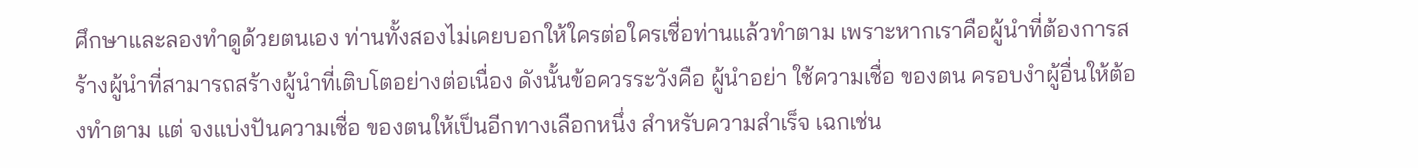ศึกษาและลองทำดูด้วยตนเอง ท่านทั้งสองไม่เคยบอกให้ใครต่อใครเชื่อท่านแล้วทำตาม เพราะหากเราคือผู้นำที่ต้องการสร้างผู้นำที่สามารถสร้างผู้นำที่เติบโตอย่างต่อเนื่อง ดังนั้นข้อควรระวังคือ ผู้นำอย่า ใช้ความเชื่อ ของตน ครอบงำผู้อื่นให้ต้องทำตาม แต่ จงแบ่งปันความเชื่อ ของตนให้เป็นอีกทางเลือกหนึ่ง สำหรับความสำเร็จ เฉกเช่น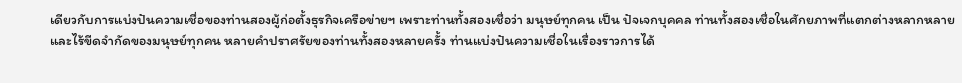เดียวกับการแบ่งปันความเชื่อของท่านสองผู้ก่อตั้งธุรกิจเครือข่ายฯ เพราะท่านทั้งสองเชื่อว่า มนุษย์ทุกคน เป็น ปัจเจกบุคคล ท่านทั้งสองเชื่อในศักยภาพที่แตกต่างหลากหลาย และไร้ขีดจำกัดของมนุษย์ทุกคน หลายคำปราศรัยของท่านทั้งสองหลายครั้ง ท่านแบ่งปันความเชื่อในเรื่องราวการได้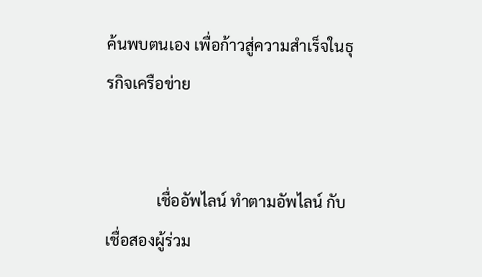ค้นพบตนเอง เพื่อก้าวสู่ความสำเร็จในธุรกิจเครือข่าย


             เชื่ออัพไลน์ ทำตามอัพไลน์ กับ เชื่อสองผู้ร่วม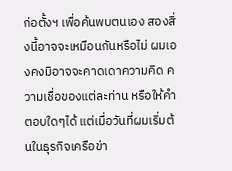ก่อตั้งฯ เพื่อค้นพบตนเอง สองสิ่งนี้อาจจะเหมือนกันหรือไม่ ผมเองคงมิอาจจะคาดเดาความคิด ความเชื่อของแต่ละท่าน หรือให้คำตอบใดๆได้ แต่เมื่อวันที่ผมเริ่มต้นในธุรกิจเครือข่า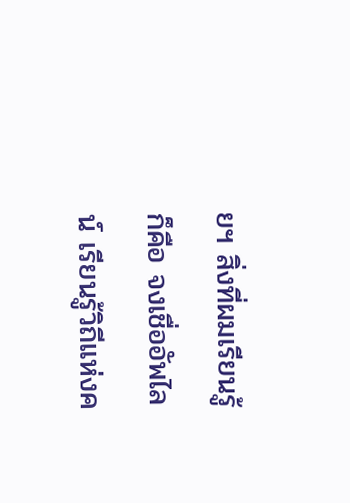ยฯ สิ่งที่ผมเรียนรู้ ก็คือ จงเชื่ออัพไลน์ เรียนรู้วิถีแห่งค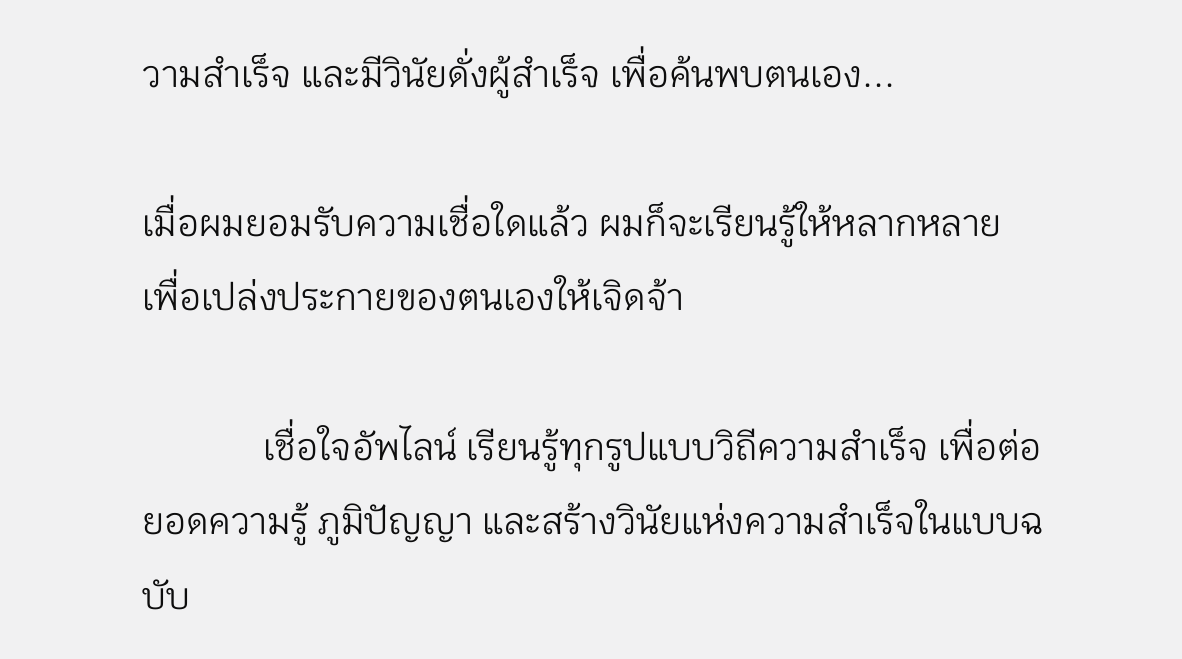วามสำเร็จ และมีวินัยดั่งผู้สำเร็จ เพื่อค้นพบตนเอง...

เมื่อผมยอมรับความเชื่อใดแล้ว ผมก็จะเรียนรู้ให้หลากหลาย
เพื่อเปล่งประกายของตนเองให้เจิดจ้า

             เชื่อใจอัพไลน์ เรียนรู้ทุกรูปแบบวิถีความสำเร็จ เพื่อต่อยอดความรู้ ภูมิปัญญา และสร้างวินัยแห่งความสำเร็จในแบบฉบับ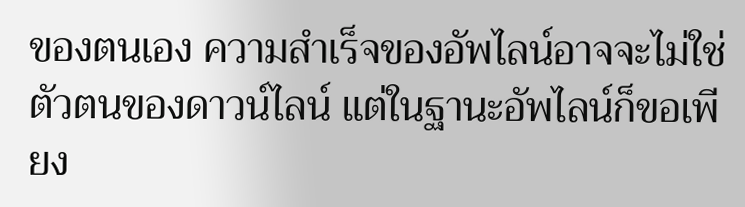ของตนเอง ความสำเร็จของอัพไลน์อาจจะไม่ใช่ตัวตนของดาวน์ไลน์ แต่ในฐานะอัพไลน์ก็ขอเพียง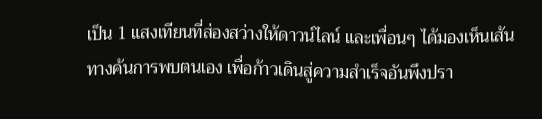เป็น 1 แสงเทียนที่ส่องสว่างให้ดาวน์ไลน์ และเพื่อนๆ ได้มองเห็นเส้นทางค้นการพบตนเอง เพื่อก้าวเดินสู่ความสำเร็จอันพึงปรา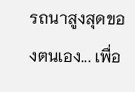รถนาสูงสุดของตนเอง... เพื่อ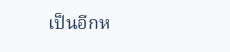เป็นอีกห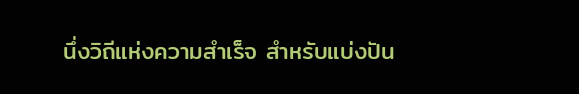นึ่งวิถีแห่งความสำเร็จ สำหรับแบ่งปัน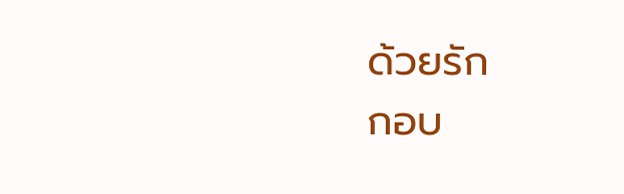ด้วยรัก
กอบ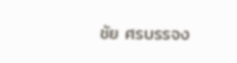ชัย ศรบรรจง